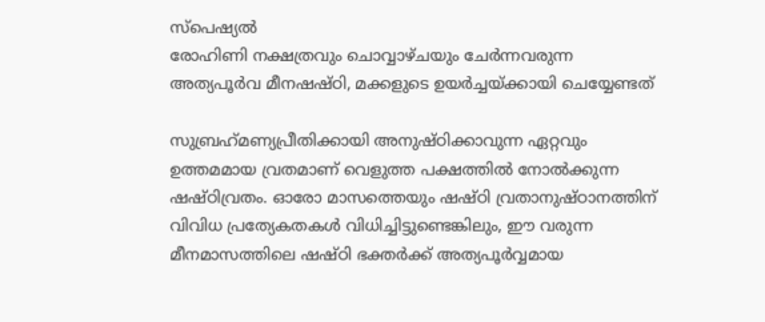സ്പെഷ്യല്‍
രോഹിണി നക്ഷത്രവും ചൊവ്വാഴ്ചയും ചേര്‍ന്നവരുന്ന അത്യപൂര്‍വ മീനഷഷ്ഠി, മക്കളുടെ ഉയര്‍ച്ചയ്ക്കായി ചെയ്യേണ്ടത്

സുബ്രഹ്‌മണ്യപ്രീതിക്കായി അനുഷ്ഠിക്കാവുന്ന ഏറ്റവും ഉത്തമമായ വ്രതമാണ് വെളുത്ത പക്ഷത്തില്‍ നോല്‍ക്കുന്ന ഷഷ്ഠിവ്രതം. ഓരോ മാസത്തെയും ഷഷ്ഠി വ്രതാനുഷ്ഠാനത്തിന് വിവിധ പ്രത്യേകതകള്‍ വിധിച്ചിട്ടുണ്ടെങ്കിലും, ഈ വരുന്ന മീനമാസത്തിലെ ഷഷ്ഠി ഭക്തര്‍ക്ക് അത്യപൂര്‍വ്വമായ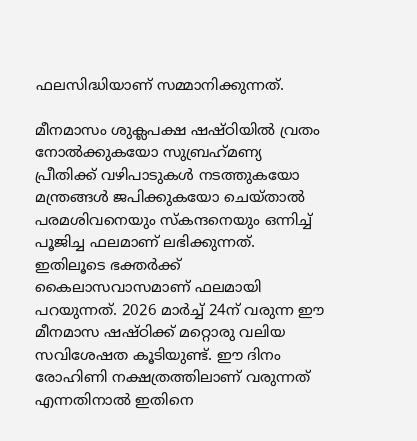ഫലസിദ്ധിയാണ് സമ്മാനിക്കുന്നത്.

മീനമാസം ശുക്ലപക്ഷ ഷഷ്ഠിയില്‍ വ്രതം നോല്‍ക്കുകയോ സുബ്രഹ്‌മണ്യ പ്രീതിക്ക് വഴിപാടുകള്‍ നടത്തുകയോ മന്ത്രങ്ങള്‍ ജപിക്കുകയോ ചെയ്താല്‍ പരമശിവനെയും സ്‌കന്ദനെയും ഒന്നിച്ച് പൂജിച്ച ഫലമാണ് ലഭിക്കുന്നത്. ഇതിലൂടെ ഭക്തര്‍ക്ക് കൈലാസവാസമാണ് ഫലമായി പറയുന്നത്. 2026 മാര്‍ച്ച് 24ന് വരുന്ന ഈ മീനമാസ ഷഷ്ഠിക്ക് മറ്റൊരു വലിയ സവിശേഷത കൂടിയുണ്ട്. ഈ ദിനം രോഹിണി നക്ഷത്രത്തിലാണ് വരുന്നത് എന്നതിനാല്‍ ഇതിനെ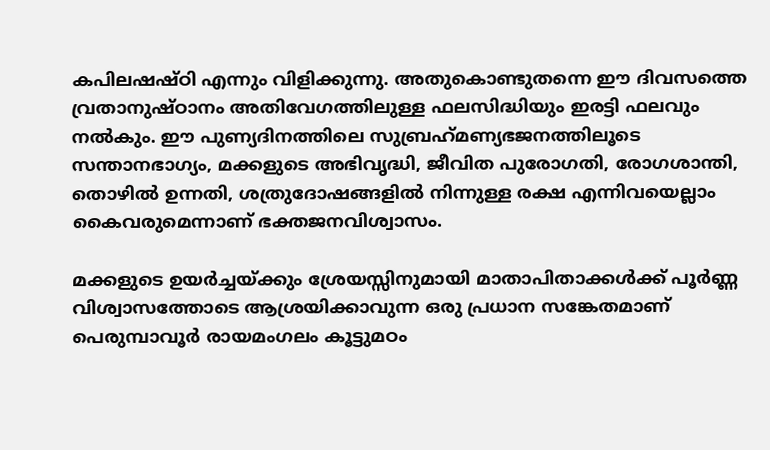കപിലഷഷ്ഠി എന്നും വിളിക്കുന്നു. അതുകൊണ്ടുതന്നെ ഈ ദിവസത്തെ വ്രതാനുഷ്ഠാനം അതിവേഗത്തിലുള്ള ഫലസിദ്ധിയും ഇരട്ടി ഫലവും നല്‍കും. ഈ പുണ്യദിനത്തിലെ സുബ്രഹ്‌മണ്യഭജനത്തിലൂടെ സന്താനഭാഗ്യം, മക്കളുടെ അഭിവൃദ്ധി, ജീവിത പുരോഗതി, രോഗശാന്തി, തൊഴില്‍ ഉന്നതി, ശത്രുദോഷങ്ങളില്‍ നിന്നുള്ള രക്ഷ എന്നിവയെല്ലാം കൈവരുമെന്നാണ് ഭക്തജനവിശ്വാസം.

മക്കളുടെ ഉയര്‍ച്ചയ്ക്കും ശ്രേയസ്സിനുമായി മാതാപിതാക്കള്‍ക്ക് പൂര്‍ണ്ണ വിശ്വാസത്തോടെ ആശ്രയിക്കാവുന്ന ഒരു പ്രധാന സങ്കേതമാണ് പെരുമ്പാവൂര്‍ രായമംഗലം കൂട്ടുമഠം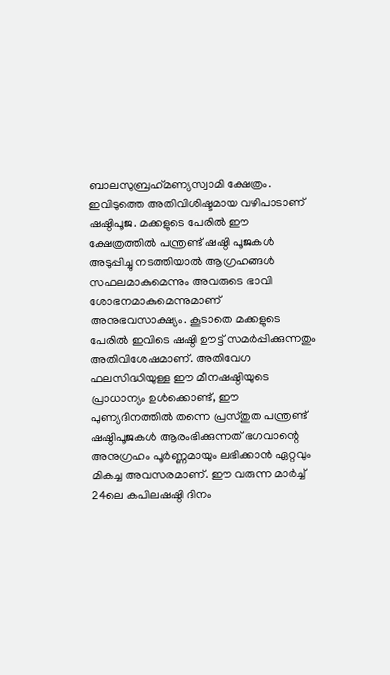ബാലസുബ്രഹ്‌മണ്യസ്വാമി ക്ഷേത്രം. ഇവിടുത്തെ അതിവിശിഷ്ടമായ വഴിപാടാണ് ഷഷ്ഠിപൂജ. മക്കളുടെ പേരില്‍ ഈ ക്ഷേത്രത്തില്‍ പന്ത്രണ്ട് ഷഷ്ഠി പൂജകള്‍ അടുപ്പിച്ചു നടത്തിയാല്‍ ആഗ്രഹങ്ങള്‍ സഫലമാകുമെന്നും അവരുടെ ഭാവി ശോഭനമാകുമെന്നുമാണ് അനുഭവസാക്ഷ്യം. കൂടാതെ മക്കളുടെ പേരില്‍ ഇവിടെ ഷഷ്ഠി ഊട്ട് സമര്‍പ്പിക്കുന്നതും അതിവിശേഷമാണ്. അതിവേഗ ഫലസിദ്ധിയുള്ള ഈ മീനഷഷ്ഠിയുടെ പ്രാധാന്യം ഉള്‍ക്കൊണ്ട്, ഈ പുണ്യദിനത്തില്‍ തന്നെ പ്രസ്തുത പന്ത്രണ്ട് ഷഷ്ഠിപൂജകള്‍ ആരംഭിക്കുന്നത് ഭഗവാന്റെ അനുഗ്രഹം പൂര്‍ണ്ണമായും ലഭിക്കാന്‍ ഏറ്റവും മികച്ച അവസരമാണ്. ഈ വരുന്ന മാര്‍ച്ച് 24ലെ കപിലഷഷ്ഠി ദിനം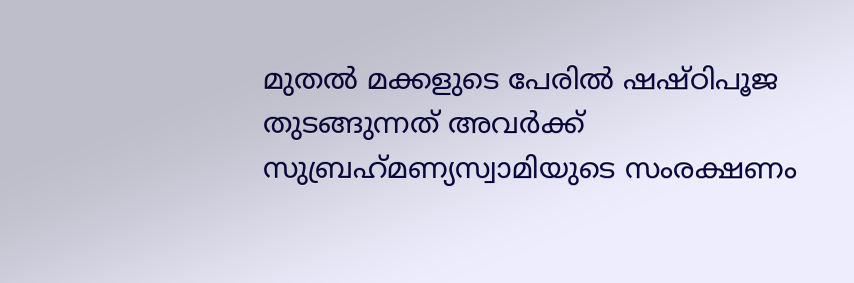മുതല്‍ മക്കളുടെ പേരില്‍ ഷഷ്ഠിപൂജ തുടങ്ങുന്നത് അവര്‍ക്ക് സുബ്രഹ്‌മണ്യസ്വാമിയുടെ സംരക്ഷണം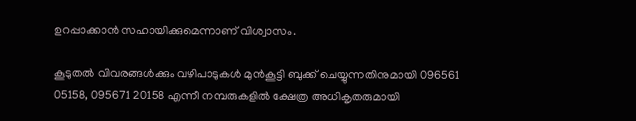ഉറപ്പാക്കാന്‍ സഹായിക്കുമെന്നാണ് വിശ്വാസം.

കൂടുതല്‍ വിവരങ്ങള്‍ക്കും വഴിപാടുകള്‍ മുന്‍കൂട്ടി ബുക്ക് ചെയ്യുന്നതിനുമായി 096561 05158, 095671 20158 എന്നീ നമ്പരുകളില്‍ ക്ഷേത്ര അധികൃതരുമായി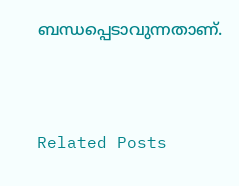ബന്ധപ്പെടാവുന്നതാണ്.



Related Posts